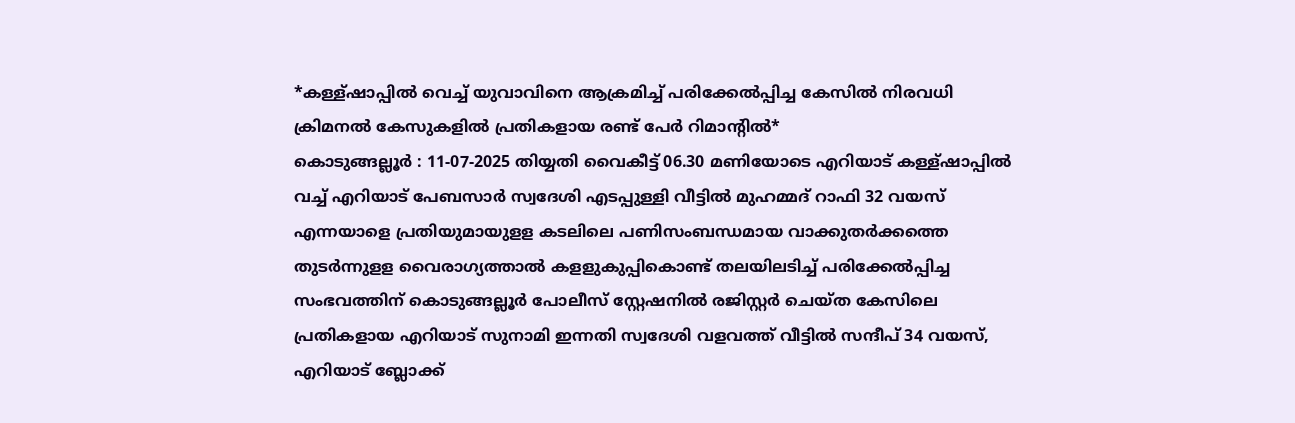*കള്ള്ഷാപ്പിൽ വെച്ച് യുവാവിനെ ആക്രമിച്ച് പരിക്കേൽപ്പിച്ച കേസിൽ നിരവധി ക്രിമനൽ കേസുകളിൽ പ്രതികളായ രണ്ട് പേർ റിമാന്റിൽ*
കൊടുങ്ങല്ലൂർ : 11-07-2025 തിയ്യതി വൈകീട്ട് 06.30 മണിയോടെ എറിയാട് കള്ള്ഷാപ്പിൽ വച്ച് എറിയാട് പേബസാർ സ്വദേശി എടപ്പുള്ളി വീട്ടിൽ മുഹമ്മദ് റാഫി 32 വയസ് എന്നയാളെ പ്രതിയുമായുളള കടലിലെ പണിസംബന്ധമായ വാക്കുതർക്കത്തെ തുടർന്നുളള വൈരാഗ്യത്താൽ കളളുകുപ്പികൊണ്ട് തലയിലടിച്ച് പരിക്കേൽപ്പിച്ച സംഭവത്തിന് കൊടുങ്ങല്ലൂർ പോലീസ് സ്റ്റേഷനിൽ രജിസ്റ്റർ ചെയ്ത കേസിലെ പ്രതികളായ എറിയാട് സുനാമി ഇന്നതി സ്വദേശി വളവത്ത് വീട്ടിൽ സന്ദീപ് 34 വയസ്, എറിയാട് ബ്ലോക്ക്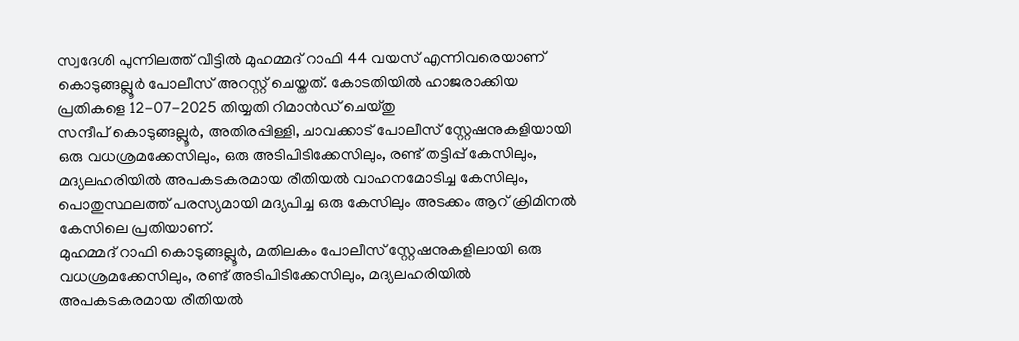സ്വദേശി പുന്നിലത്ത് വീട്ടിൽ മുഹമ്മദ് റാഫി 44 വയസ് എന്നിവരെയാണ് കൊടുങ്ങല്ലൂർ പോലീസ് അറസ്റ്റ് ചെയ്തത്. കോടതിയിൽ ഹാജരാക്കിയ പ്രതികളെ 12-07-2025 തിയ്യതി റിമാൻഡ് ചെയ്തു
സന്ദീപ് കൊടുങ്ങല്ലൂർ, അതിരപ്പിള്ളി, ചാവക്കാട് പോലീസ് സ്റ്റേഷനുകളിയായി ഒരു വധശ്രമക്കേസിലും, ഒരു അടിപിടിക്കേസിലും, രണ്ട് തട്ടിപ്പ് കേസിലും, മദ്യലഹരിയിൽ അപകടകരമായ രീതിയൽ വാഹനമോടിച്ച കേസിലും, പൊതുസ്ഥലത്ത് പരസ്യമായി മദ്യപിച്ച ഒരു കേസിലും അടക്കം ആറ് ക്രിമിനൽ കേസിലെ പ്രതിയാണ്.
മുഹമ്മദ് റാഫി കൊടുങ്ങല്ലൂർ, മതിലകം പോലീസ് സ്റ്റേഷനുകളിലായി ഒരു വധശ്രമക്കേസിലും, രണ്ട് അടിപിടിക്കേസിലും, മദ്യലഹരിയിൽ അപകടകരമായ രീതിയൽ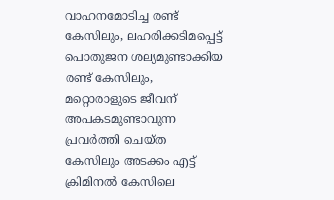വാഹനമോടിച്ച രണ്ട് കേസിലും, ലഹരിക്കടിമപ്പെട്ട് പൊതുജന ശല്യമുണ്ടാക്കിയ രണ്ട് കേസിലും, മറ്റൊരാളുടെ ജീവന് അപകടമുണ്ടാവുന്ന പ്രവർത്തി ചെയ്ത കേസിലും അടക്കം എട്ട് ക്രിമിനൽ കേസിലെ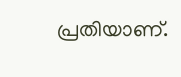പ്രതിയാണ്.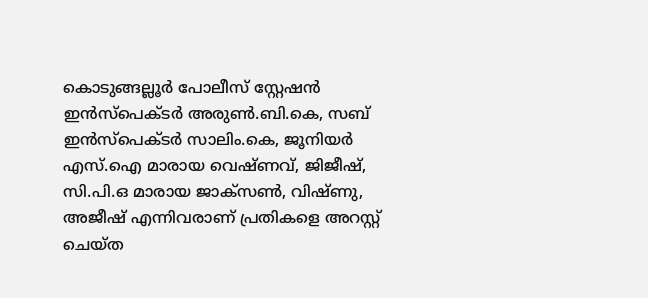കൊടുങ്ങല്ലൂർ പോലീസ് സ്റ്റേഷൻ ഇൻസ്പെക്ടർ അരുൺ.ബി.കെ, സബ് ഇൻസ്പെക്ടർ സാലിം.കെ, ജൂനിയർ എസ്.ഐ മാരായ വെഷ്ണവ്, ജിജീഷ്, സി.പി.ഒ മാരായ ജാക്സൺ, വിഷ്ണു, അജീഷ് എന്നിവരാണ് പ്രതികളെ അറസ്റ്റ് ചെയ്ത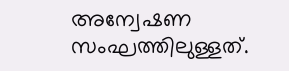അന്വേഷണ സംഘത്തിലുള്ളത്.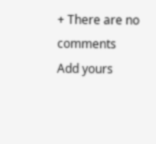+ There are no comments
Add yours